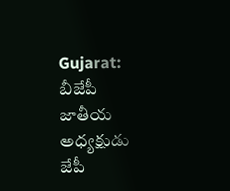Gujarat: బీజేపీ జాతీయ అధ్యక్షుడు జేపీ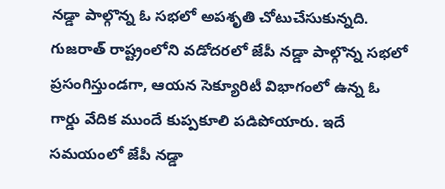నడ్డా పాల్గొన్న ఓ సభలో అపశృతి చోటుచేసుకున్నది. గుజరాత్ రాష్ట్రంలోని వడోదరలో జేపీ నడ్డా పాల్గొన్న సభలో ప్రసంగిస్తుండగా, ఆయన సెక్యూరిటీ విభాగంలో ఉన్న ఓ గార్డు వేదిక ముందే కుప్పకూలి పడిపోయారు. ఇదే సమయంలో జేపీ నడ్డా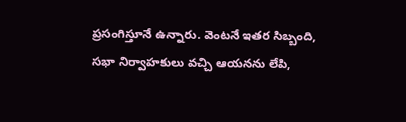ప్రసంగిస్తూనే ఉన్నారు. వెంటనే ఇతర సిబ్బంది, సభా నిర్వాహకులు వచ్చి ఆయనను లేపి,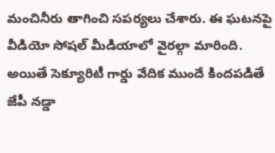మంచినీరు తాగించి సపర్యలు చేశారు. ఈ ఘటనపై వీడియో సోషల్ మీడియాలో వైరల్గా మారింది. అయితే సెక్యూరిటీ గార్డు వేదిక ముందే కిందపడితే జేపీ నడ్డా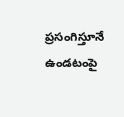ప్రసంగిస్తూనే ఉండటంపై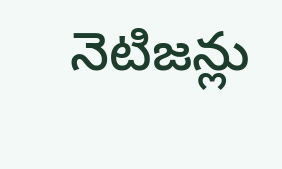నెటిజన్లు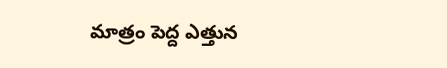మాత్రం పెద్ద ఎత్తున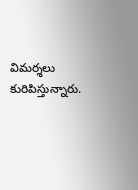విమర్శలు కురిపిస్తున్నారు.